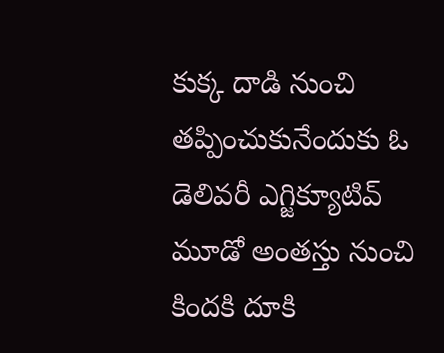కుక్క దాడి నుంచి తప్పించుకునేందుకు ఓ డెలివరీ ఎగ్జిక్యూటివ్ మూడో అంతస్తు నుంచి కిందకి దూకి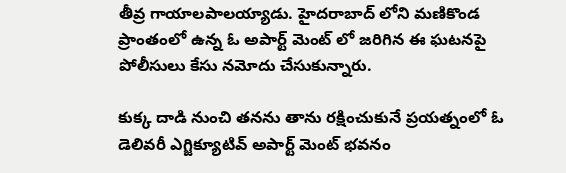తీవ్ర గాయాలపాలయ్యాడు. హైదరాబాద్ లోని మణికొండ ప్రాంతంలో ఉన్న ఓ అపార్ట్ మెంట్ లో జరిగిన ఈ ఘటనపై పోలీసులు కేసు నమోదు చేసుకున్నారు.

కుక్క దాడి నుంచి తనను తాను రక్షించుకునే ప్రయత్నంలో ఓ డెలివరీ ఎగ్జిక్యూటివ్ అపార్ట్ మెంట్ భవనం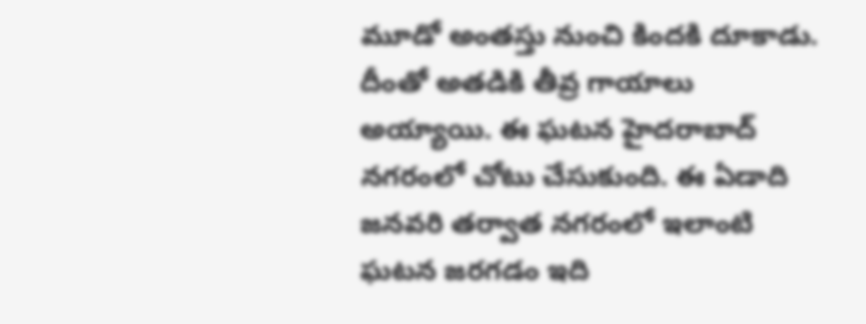మూడో అంతస్తు నుంచి కిందకి దూకాడు. దీంతో అతడికి తీవ్ర గాయాలు అయ్యాయి. ఈ ఘటన హైదరాబాద్ నగరంలో చోటు చేసుకుంది. ఈ ఏడాది జనవరి తర్వాత నగరంలో ఇలాంటి ఘటన జరగడం ఇది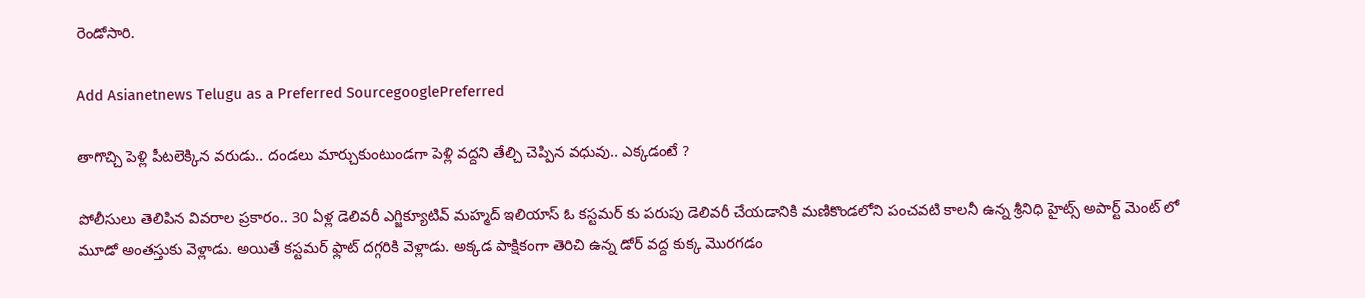రెండోసారి.

Add Asianetnews Telugu as a Preferred SourcegooglePreferred

తాగొచ్చి పెళ్లి పీటలెక్కిన వరుడు.. దండలు మార్చుకుంటుండగా పెళ్లి వద్దని తేల్చి చెప్పిన వధువు.. ఎక్కడంటే ?

పోలీసులు తెలిపిన వివరాల ప్రకారం.. 30 ఏళ్ల డెలివరీ ఎగ్జిక్యూటివ్ మహ్మద్ ఇలియాస్ ఓ కస్టమర్ కు పరుపు డెలివరీ చేయడానికి మణికొండలోని పంచవటి కాలనీ ఉన్న శ్రీనిధి హైట్స్ అపార్ట్ మెంట్ లో మూడో అంతస్తుకు వెళ్లాడు. అయితే కస్టమర్ ఫ్లాట్ దగ్గరికి వెళ్లాడు. అక్కడ పాక్షికంగా తెరిచి ఉన్న డోర్ వద్ద కుక్క మొరగడం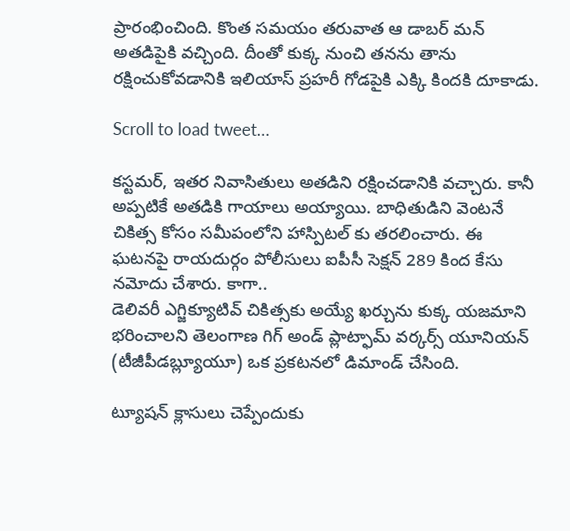ప్రారంభించింది. కొంత సమయం తరువాత ఆ డాబర్ మన్ అతడిపైకి వచ్చింది. దీంతో కుక్క నుంచి తనను తాను రక్షించుకోవడానికి ఇలియాస్ ప్రహరీ గోడపైకి ఎక్కి కిందకి దూకాడు.

Scroll to load tweet…

కస్టమర్, ఇతర నివాసితులు అతడిని రక్షించడానికి వచ్చారు. కానీ అప్పటికే అతడికి గాయాలు అయ్యాయి. బాధితుడిని వెంటనే చికిత్స కోసం సమీపంలోని హాస్పిటల్ కు తరలించారు. ఈ ఘటనపై రాయదుర్గం పోలీసులు ఐపీసీ సెక్షన్ 289 కింద కేసు నమోదు చేశారు. కాగా..
డెలివరీ ఎగ్జిక్యూటివ్ చికిత్సకు అయ్యే ఖర్చును కుక్క యజమాని భరించాలని తెలంగాణ గిగ్ అండ్ ప్లాట్ఫామ్ వర్కర్స్ యూనియన్ (టీజీపీడబ్ల్యూయూ) ఒక ప్రకటనలో డిమాండ్ చేసింది.

ట్యూషన్ క్లాసులు చెప్పేందుకు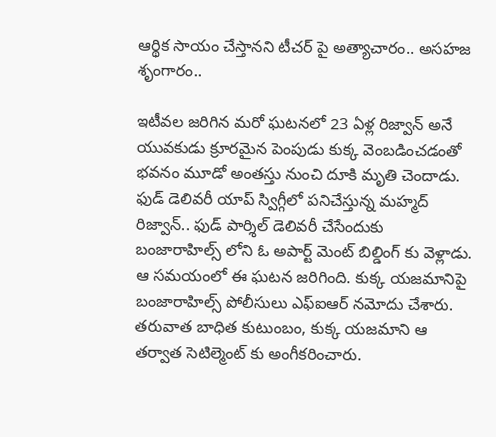ఆర్థిక సాయం చేస్తానని టీచర్ పై అత్యాచారం.. అసహజ శృంగారం..

ఇటీవల జరిగిన మరో ఘటనలో 23 ఏళ్ల రిజ్వాన్ అనే యువకుడు క్రూరమైన పెంపుడు కుక్క వెంబడించడంతో భవనం మూడో అంతస్తు నుంచి దూకి మృతి చెందాడు. ఫుడ్ డెలివరీ యాప్ స్విగ్గీలో పనిచేస్తున్న మహ్మద్ రిజ్వాన్.. ఫుడ్ పార్శిల్ డెలివరీ చేసేందుకు బంజారాహిల్స్ లోని ఓ అపార్ట్ మెంట్ బిల్డింగ్ కు వెళ్లాడు. ఆ సమయంలో ఈ ఘటన జరిగింది. కుక్క యజమానిపై బంజారాహిల్స్ పోలీసులు ఎఫ్ఐఆర్ నమోదు చేశారు. తరువాత బాధిత కుటుంబం, కుక్క యజమాని ఆ తర్వాత సెటిల్మెంట్ కు అంగీకరించారు.